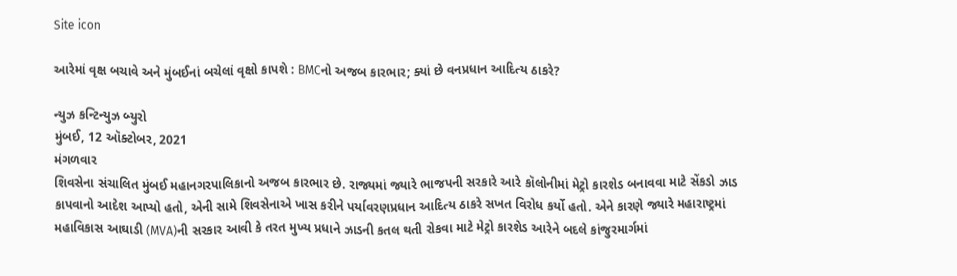Site icon

આરેમાં વૃક્ષ બચાવે અને મુંબઈનાં બચેલાં વૃક્ષો કાપશે : BMCનો અજબ કારભાર; ક્યાં છે વનપ્રધાન આદિત્ય ઠાકરે?

ન્યુઝ કન્ટિન્યુઝ બ્યુરો
મુંબઈ, 12 ઑક્ટોબર, 2021
મંગળવાર
શિવસેના સંચાલિત મુંબઈ મહાનગરપાલિકાનો અજબ કારભાર છે. રાજ્યમાં જ્યારે ભાજપની સરકારે આરે કૉલોનીમાં મેટ્રો કારશેડ બનાવવા માટે સેંકડો ઝાડ કાપવાનો આદેશ આપ્યો હતો, એની સામે શિવસેનાએ ખાસ કરીને પર્યાવરણપ્રધાન આદિત્ય ઠાકરે સખત વિરોધ કર્યો હતો. એને કારણે જ્યારે મહારાષ્ટ્રમાં મહાવિકાસ આઘાડી (MVA)ની સરકાર આવી કે તરત મુખ્ય પ્રધાને ઝાડની કતલ થતી રોકવા માટે મેટ્રો કારશેડ આરેને બદલે કાંજુરમાર્ગમાં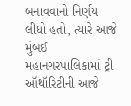બનાવવાનો નિર્ણય લીધો હતો, ત્યારે આજે મુંબઈ મહાનગરપાલિકામાં ટ્રી ઑથૉરિટીની આજે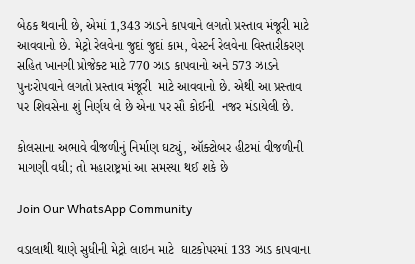બેઠક થવાની છે, એમાં 1,343 ઝાડને કાપવાને લગતો પ્રસ્તાવ મંજૂરી માટે આવવાનો છે. મેટ્રો રેલવેના જુદાં જુદાં કામ, વેસ્ટર્ન રેલવેના વિસ્તારીકરણ સહિત ખાનગી પ્રોજેક્ટ માટે 770 ઝાડ કાપવાનો અને 573 ઝાડને પુનઃરોપવાને લગતો પ્રસ્તાવ મંજૂરી  માટે આવવાનો છે. એથી આ પ્રસ્તાવ પર શિવસેના શું નિર્ણય લે છે એના પર સૌ કોઈની  નજર મંડાયેલી છે.

કોલસાના અભાવે વીજળીનું નિર્માણ ઘટ્યું, ઑક્ટોબર હીટમાં વીજળીની માગણી વધી; તો મહારાષ્ટ્રમાં આ સમસ્યા થઈ શકે છે

Join Our WhatsApp Community

વડાલાથી થાણે સુધીની મેટ્રો લાઇન માટે  ઘાટકોપરમાં 133 ઝાડ કાપવાના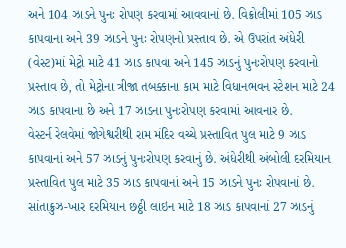અને 104 ઝાડને પુનઃ રોપણ કરવામાં આવવાનાં છે. વિક્રોલીમાં 105 ઝાડ કાપવાના અને 39 ઝાડને પુનઃ રોપણનો પ્રસ્તાવ છે. એ ઉપરાંત અંધેરી (વેસ્ટ)માં મેટ્રો માટે 41 ઝાડ કાપવા અને 145 ઝાડનું પુનઃરોપણ કરવાનો પ્રસ્તાવ છે, તો મેટ્રોના ત્રીજા તબક્કાના કામ માટે વિધાનભવન સ્ટેશન માટે 24 ઝાડ કાપવાના છે અને 17 ઝાડના પુનઃરોપણ કરવામાં આવનાર છે.
વેસ્ટર્ન રેલવેમાં જોગેશ્વરીથી રામ મંદિર વચ્ચે પ્રસ્તાવિત પુલ માટે 9 ઝાડ કાપવાનાં અને 57 ઝાડનું પુનઃરોપણ કરવાનું છે. અંધેરીથી અંબોલી દરમિયાન પ્રસ્તાવિત પુલ માટે 35 ઝાડ કાપવાનાં અને 15 ઝાડને પુનઃ રોપવાનાં છે. સાંતાક્રુઝ-ખાર દરમિયાન છઠ્ઠી લાઇન માટે 18 ઝાડ કાપવાનાં 27 ઝાડનું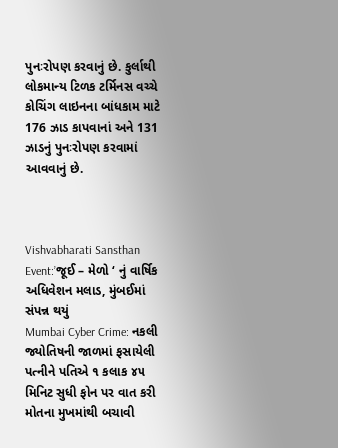પુનઃરોપણ કરવાનું છે. કુર્લાથી લોકમાન્ય ટિળક ટર્મિનસ વચ્ચે કોચિંગ લાઇનના બાંધકામ માટે 176 ઝાડ કાપવાનાં અને 131 ઝાડનું પુનઃરોપણ કરવામાં આવવાનું છે.



Vishvabharati Sansthan Event:’જૂઈ – મેળો ‘ નું વાર્ષિક અધિવેશન મલાડ, મુંબઈમાં સંપન્ન થયું
Mumbai Cyber Crime: નકલી જ્યોતિષની જાળમાં ફસાયેલી પત્નીને પતિએ ૧ કલાક ૪૫ મિનિટ સુધી ફોન પર વાત કરી મોતના મુખમાંથી બચાવી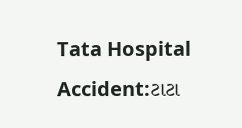Tata Hospital Accident:ટાટા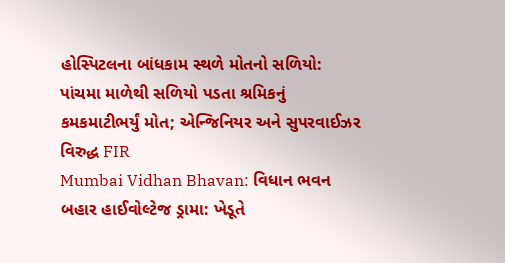હોસ્પિટલના બાંધકામ સ્થળે મોતનો સળિયો: પાંચમા માળેથી સળિયો પડતા શ્રમિકનું કમકમાટીભર્યું મોત; એન્જિનિયર અને સુપરવાઈઝર વિરુદ્ધ FIR
Mumbai Vidhan Bhavan: વિધાન ભવન બહાર હાઈવોલ્ટેજ ડ્રામા: ખેડૂતે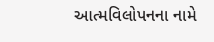આત્મવિલોપનના નામે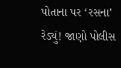પોતાના પર ‘રસના’ રેડ્યું! જાણો પોલીસ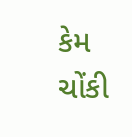કેમ ચોંકી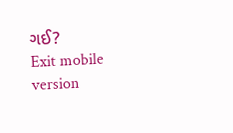ગઈ?
Exit mobile version